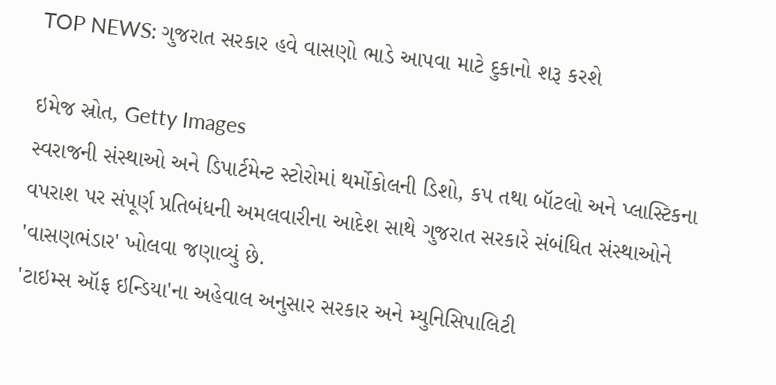TOP NEWS: ગુજરાત સરકાર હવે વાસણો ભાડે આપવા માટે દુકાનો શરૂ કરશે

ઇમેજ સ્રોત, Getty Images
સ્વરાજની સંસ્થાઓ અને ડિપાર્ટમેન્ટ સ્ટોરોમાં થર્મોકોલની ડિશો, કપ તથા બૉટલો અને પ્લાસ્ટિકના વપરાશ પર સંપૂર્ણ પ્રતિબંધની અમલવારીના આદેશ સાથે ગુજરાત સરકારે સંબંધિત સંસ્થાઓને 'વાસણભંડાર' ખોલવા જણાવ્યું છે.
'ટાઇમ્સ ઑફ ઇન્ડિયા'ના અહેવાલ અનુસાર સરકાર અને મ્યુનિસિપાલિટી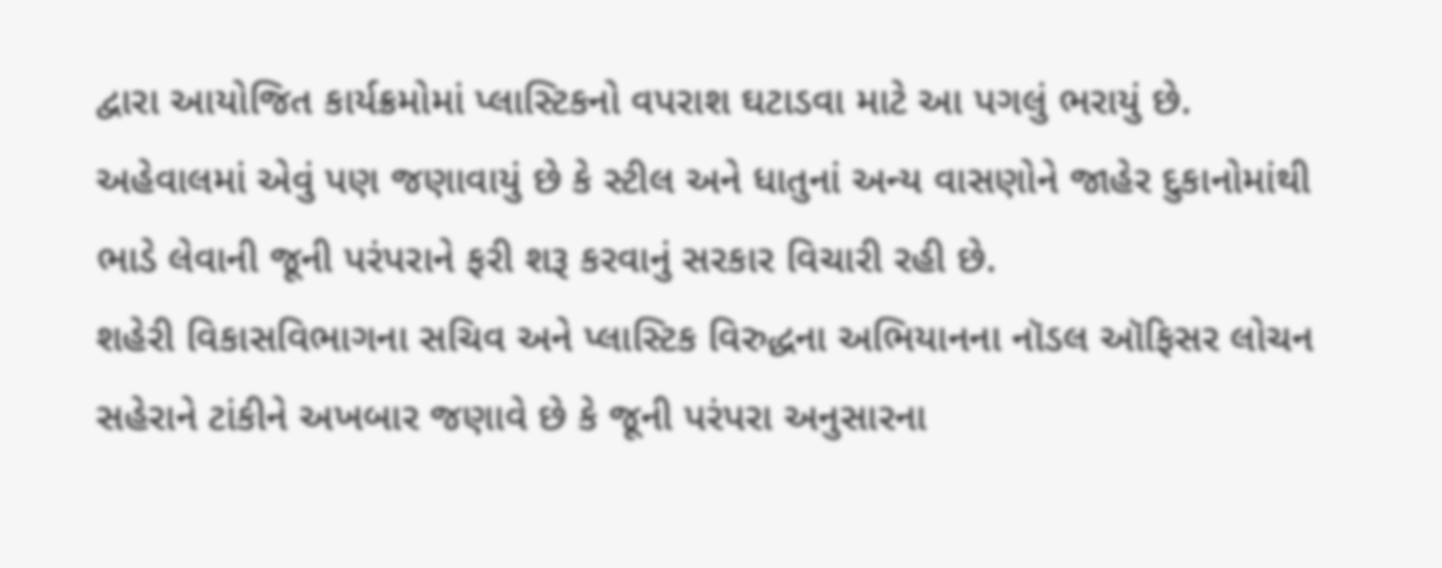દ્વારા આયોજિત કાર્યક્રમોમાં પ્લાસ્ટિકનો વપરાશ ઘટાડવા માટે આ પગલું ભરાયું છે.
અહેવાલમાં એવું પણ જણાવાયું છે કે સ્ટીલ અને ધાતુનાં અન્ય વાસણોને જાહેર દુકાનોમાંથી ભાડે લેવાની જૂની પરંપરાને ફરી શરૂ કરવાનું સરકાર વિચારી રહી છે.
શહેરી વિકાસવિભાગના સચિવ અને પ્લાસ્ટિક વિરુદ્ધના અભિયાનના નૉડલ ઑફિસર લોચન સહેરાને ટાંકીને અખબાર જણાવે છે કે જૂની પરંપરા અનુસારના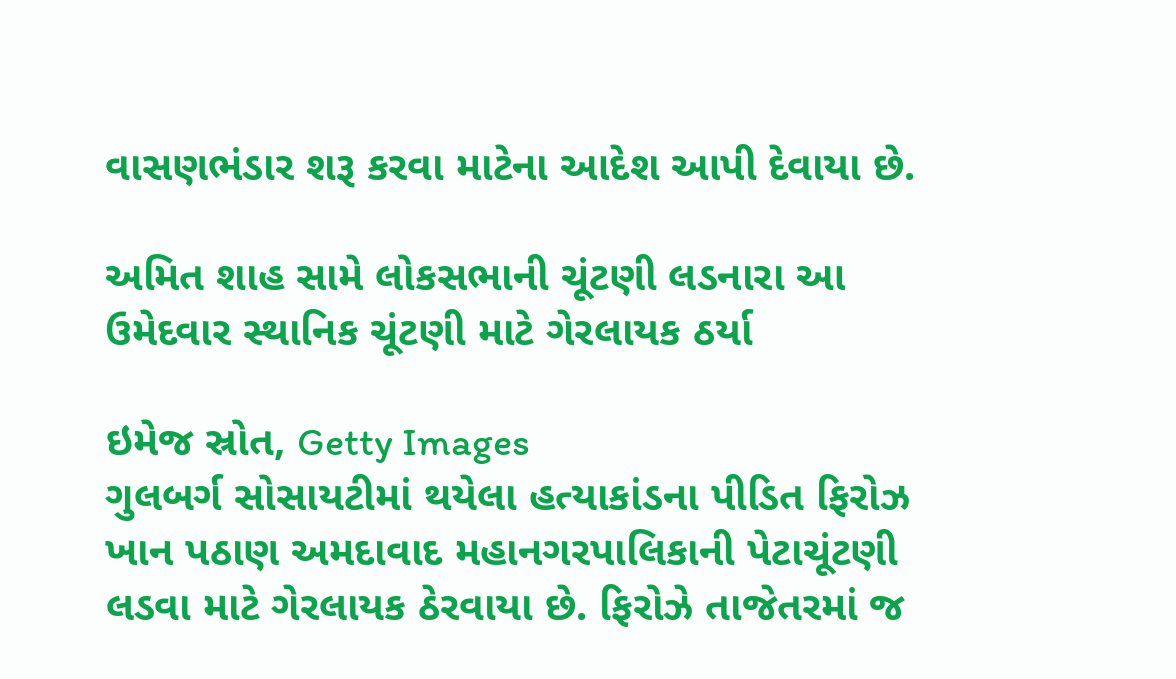વાસણભંડાર શરૂ કરવા માટેના આદેશ આપી દેવાયા છે.

અમિત શાહ સામે લોકસભાની ચૂંટણી લડનારા આ ઉમેદવાર સ્થાનિક ચૂંટણી માટે ગેરલાયક ઠર્યા

ઇમેજ સ્રોત, Getty Images
ગુલબર્ગ સોસાયટીમાં થયેલા હત્યાકાંડના પીડિત ફિરોઝ ખાન પઠાણ અમદાવાદ મહાનગરપાલિકાની પેટાચૂંટણી લડવા માટે ગેરલાયક ઠેરવાયા છે. ફિરોઝે તાજેતરમાં જ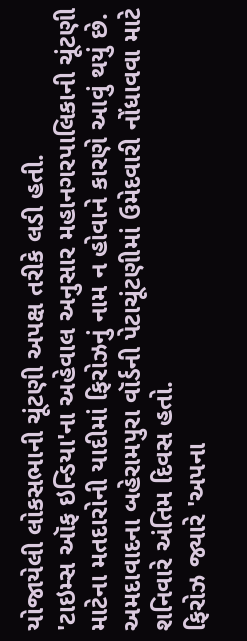યોજાયેલી લોકસભાની ચૂંટણી અપક્ષ તરીકે લડી હતી.
'ટાઇમ્સ ઑફ ઇન્ડિયા'ના અહેવાલ અનુસાર મહાનગરપાલિકાની ચૂંટણી માટેના મતદારોની યાદીમાં ફિરોઝનું નામ ન હોવાને કારણે આવું થયું છે.
અમદાવાદના બહેરામપુરા વૉર્ડની પેટાચૂંટણીમાં ઉમેદવારી નોંધાવવા માટે શનિવારે અંતિમ દિવસ હતો.
ફિરોઝ જ્યારે 'અપના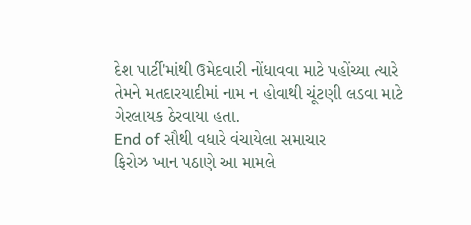દેશ પાર્ટી'માંથી ઉમેદવારી નોંધાવવા માટે પહોંચ્યા ત્યારે તેમને મતદારયાદીમાં નામ ન હોવાથી ચૂંટણી લડવા માટે ગેરલાયક ઠેરવાયા હતા.
End of સૌથી વધારે વંચાયેલા સમાચાર
ફિરોઝ ખાન પઠાણે આ મામલે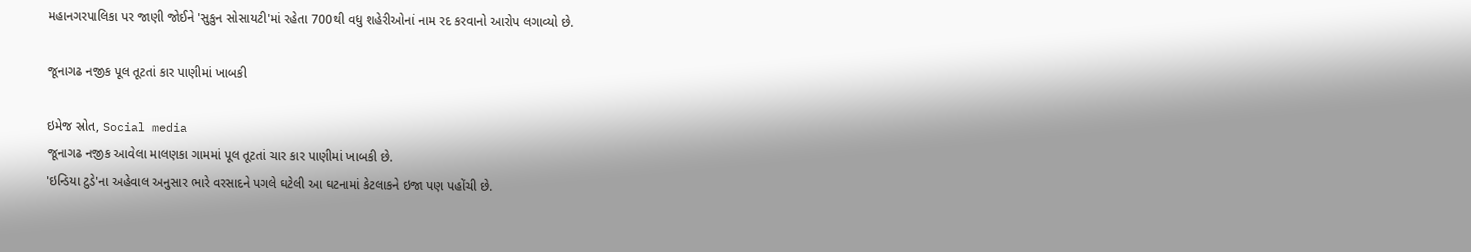મહાનગરપાલિકા પર જાણી જોઈને 'સુકુન સોસાયટી'માં રહેતા 700થી વધુ શહેરીઓનાં નામ રદ કરવાનો આરોપ લગાવ્યો છે.

જૂનાગઢ નજીક પૂલ તૂટતાં કાર પાણીમાં ખાબકી

ઇમેજ સ્રોત, Social media
જૂનાગઢ નજીક આવેલા માલણકા ગામમાં પૂલ તૂટતાં ચાર કાર પાણીમાં ખાબકી છે.
'ઇન્ડિયા ટુડે'ના અહેવાલ અનુસાર ભારે વરસાદને પગલે ઘટેલી આ ઘટનામાં કેટલાકને ઇજા પણ પહોંચી છે.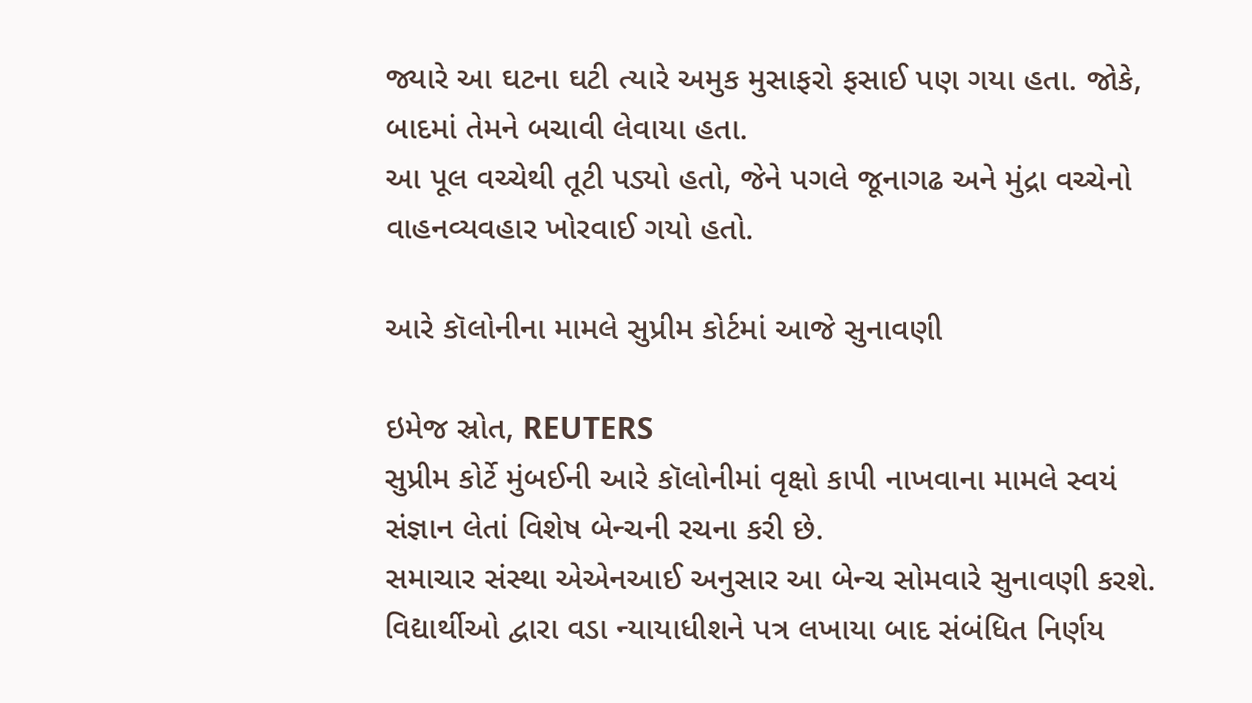જ્યારે આ ઘટના ઘટી ત્યારે અમુક મુસાફરો ફસાઈ પણ ગયા હતા. જોકે, બાદમાં તેમને બચાવી લેવાયા હતા.
આ પૂલ વચ્ચેથી તૂટી પડ્યો હતો, જેને પગલે જૂનાગઢ અને મુંદ્રા વચ્ચેનો વાહનવ્યવહાર ખોરવાઈ ગયો હતો.

આરે કૉલોનીના મામલે સુપ્રીમ કોર્ટમાં આજે સુનાવણી

ઇમેજ સ્રોત, REUTERS
સુપ્રીમ કોર્ટે મુંબઈની આરે કૉલોનીમાં વૃક્ષો કાપી નાખવાના મામલે સ્વયં સંજ્ઞાન લેતાં વિશેષ બેન્ચની રચના કરી છે.
સમાચાર સંસ્થા એએનઆઈ અનુસાર આ બેન્ચ સોમવારે સુનાવણી કરશે. વિદ્યાર્થીઓ દ્વારા વડા ન્યાયાધીશને પત્ર લખાયા બાદ સંબંધિત નિર્ણય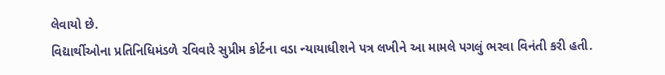લેવાયો છે.
વિદ્યાર્થીઓના પ્રતિનિધિમંડળે રવિવારે સુપ્રીમ કોર્ટના વડા ન્યાયાધીશને પત્ર લખીને આ મામલે પગલું ભરવા વિનંતી કરી હતી.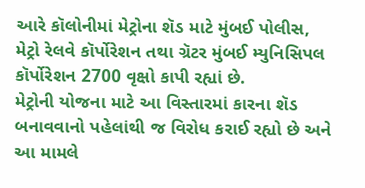આરે કૉલોનીમાં મેટ્રોના શૅડ માટે મુંબઈ પોલીસ, મેટ્રો રેલવે કૉર્પોરેશન તથા ગ્રૅટર મુંબઈ મ્યુનિસિપલ કૉર્પોરેશન 2700 વૃક્ષો કાપી રહ્યાં છે.
મેટ્રોની યોજના માટે આ વિસ્તારમાં કારના શૅડ બનાવવાનો પહેલાંથી જ વિરોધ કરાઈ રહ્યો છે અને આ મામલે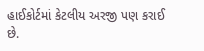હાઈકોર્ટમાં કેટલીય અરજી પણ કરાઈ છે.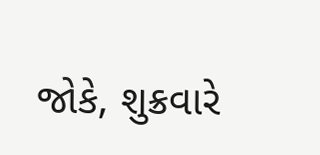જોકે, શુક્રવારે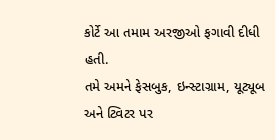કોર્ટે આ તમામ અરજીઓ ફગાવી દીધી હતી.
તમે અમને ફેસબુક, ઇન્સ્ટાગ્રામ, યૂટ્યૂબ અને ટ્વિટર પર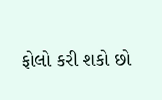ફોલો કરી શકો છો